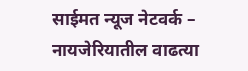साईमत न्यूज नेटवर्क – नायजेरियातील वाढत्या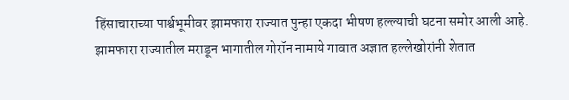हिंसाचाराच्या पार्श्वभूमीवर झामफारा राज्यात पुन्हा एकदा भीषण हल्ल्याची घटना समोर आली आहे. झामफारा राज्यातील मराडून भागातील गोरॉन नामाये गावात अज्ञात हल्लेखोरांनी शेतात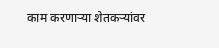काम करणाऱ्या शेतकऱ्यांवर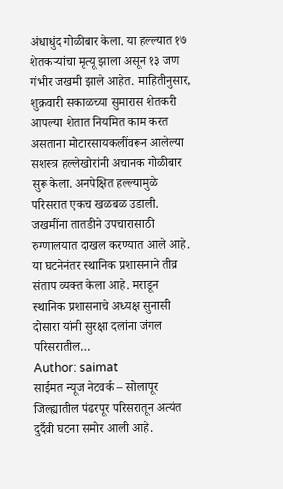अंधाधुंद गोळीबार केला. या हल्ल्यात १७ शेतकऱ्यांचा मृत्यू झाला असून १३ जण गंभीर जखमी झाले आहेत. माहितीनुसार, शुक्रवारी सकाळच्या सुमारास शेतकरी आपल्या शेतात नियमित काम करत असताना मोटारसायकलींवरून आलेल्या सशस्त्र हल्लेखोरांनी अचानक गोळीबार सुरू केला. अनपेक्षित हल्ल्यामुळे परिसरात एकच खळबळ उडाली. जखमींना तातडीने उपचारासाठी रुग्णालयात दाखल करण्यात आले आहे. या घटनेनंतर स्थानिक प्रशासनाने तीव्र संताप व्यक्त केला आहे. मराडून स्थानिक प्रशासनाचे अध्यक्ष सुनासी दोसारा यांनी सुरक्षा दलांना जंगल परिसरातील…
Author: saimat
साईमत न्यूज नेटवर्क – सोलापूर जिल्ह्यातील पंढरपूर परिसरातून अत्यंत दुर्दैवी घटना समोर आली आहे.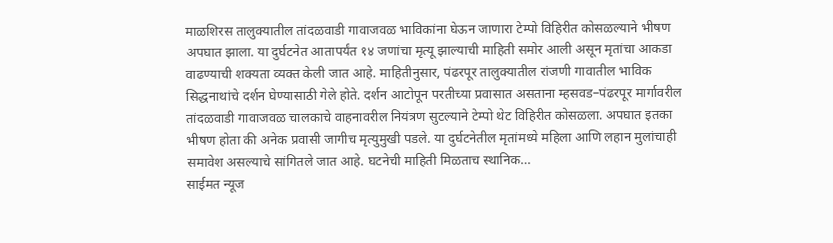माळशिरस तालुक्यातील तांदळवाडी गावाजवळ भाविकांना घेऊन जाणारा टेम्पो विहिरीत कोसळल्याने भीषण अपघात झाला. या दुर्घटनेत आतापर्यंत १४ जणांचा मृत्यू झाल्याची माहिती समोर आली असून मृतांचा आकडा वाढण्याची शक्यता व्यक्त केली जात आहे. माहितीनुसार, पंढरपूर तालुक्यातील रांजणी गावातील भाविक सिद्धनाथांचे दर्शन घेण्यासाठी गेले होते. दर्शन आटोपून परतीच्या प्रवासात असताना म्हसवड–पंढरपूर मार्गावरील तांदळवाडी गावाजवळ चालकाचे वाहनावरील नियंत्रण सुटल्याने टेम्पो थेट विहिरीत कोसळला. अपघात इतका भीषण होता की अनेक प्रवासी जागीच मृत्युमुखी पडले. या दुर्घटनेतील मृतांमध्ये महिला आणि लहान मुलांचाही समावेश असल्याचे सांगितले जात आहे. घटनेची माहिती मिळताच स्थानिक…
साईमत न्यूज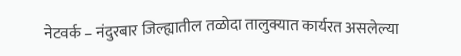नेटवर्क – नंदुरबार जिल्ह्यातील तळोदा तालुक्यात कार्यरत असलेल्या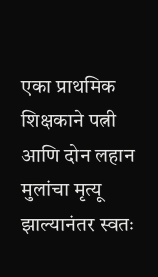एका प्राथमिक शिक्षकाने पत्नी आणि दोन लहान मुलांचा मृत्यू झाल्यानंतर स्वतः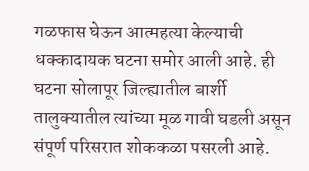गळफास घेऊन आत्महत्या केल्याची धक्कादायक घटना समोर आली आहे. ही घटना सोलापूर जिल्ह्यातील बार्शी तालुक्यातील त्यांच्या मूळ गावी घडली असून संपूर्ण परिसरात शोककळा पसरली आहे.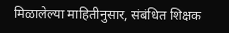मिळालेल्या माहितीनुसार, संबंधित शिक्षक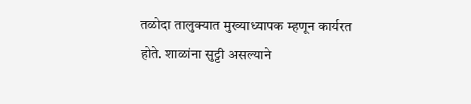तळोदा तालुक्यात मुख्याध्यापक म्हणून कार्यरत होते. शाळांना सुट्टी असल्याने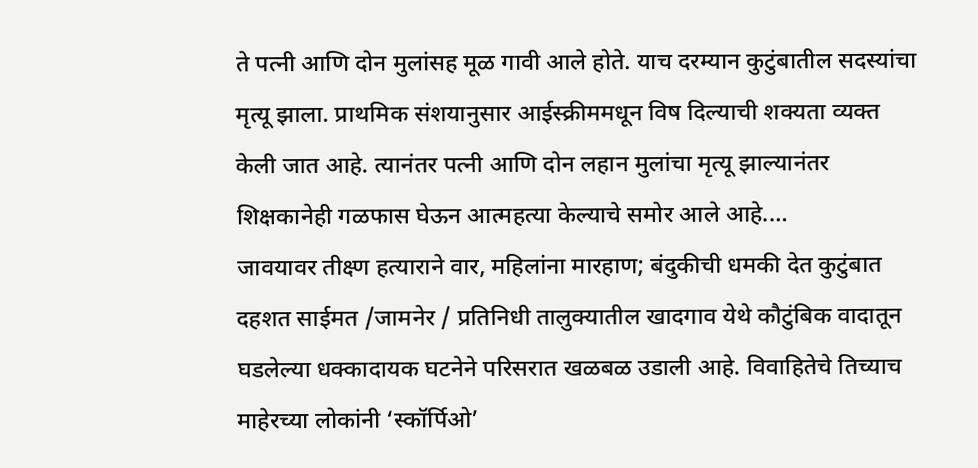ते पत्नी आणि दोन मुलांसह मूळ गावी आले होते. याच दरम्यान कुटुंबातील सदस्यांचा मृत्यू झाला. प्राथमिक संशयानुसार आईस्क्रीममधून विष दिल्याची शक्यता व्यक्त केली जात आहे. त्यानंतर पत्नी आणि दोन लहान मुलांचा मृत्यू झाल्यानंतर शिक्षकानेही गळफास घेऊन आत्महत्या केल्याचे समोर आले आहे.…
जावयावर तीक्ष्ण हत्याराने वार, महिलांना मारहाण; बंदुकीची धमकी देत कुटुंबात दहशत साईमत /जामनेर / प्रतिनिधी तालुक्यातील खादगाव येथे कौटुंबिक वादातून घडलेल्या धक्कादायक घटनेने परिसरात खळबळ उडाली आहे. विवाहितेचे तिच्याच माहेरच्या लोकांनी ‘स्कॉर्पिओ’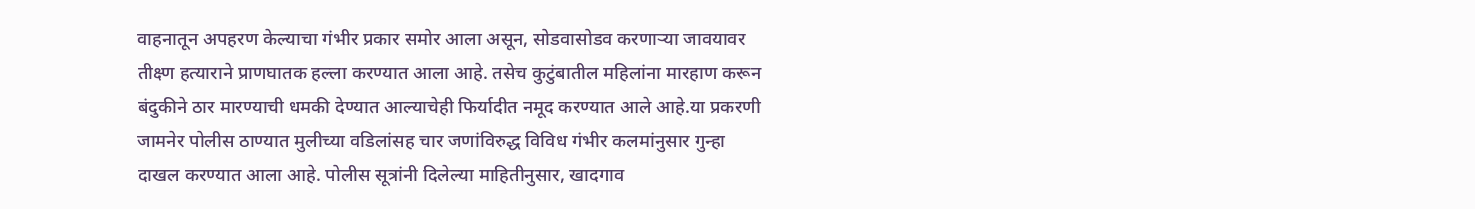वाहनातून अपहरण केल्याचा गंभीर प्रकार समोर आला असून, सोडवासोडव करणाऱ्या जावयावर तीक्ष्ण हत्याराने प्राणघातक हल्ला करण्यात आला आहे. तसेच कुटुंबातील महिलांना मारहाण करून बंदुकीने ठार मारण्याची धमकी देण्यात आल्याचेही फिर्यादीत नमूद करण्यात आले आहे.या प्रकरणी जामनेर पोलीस ठाण्यात मुलीच्या वडिलांसह चार जणांविरुद्ध विविध गंभीर कलमांनुसार गुन्हा दाखल करण्यात आला आहे. पोलीस सूत्रांनी दिलेल्या माहितीनुसार, खादगाव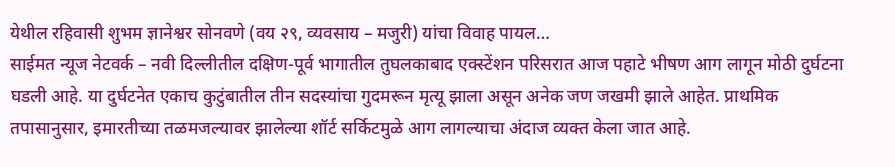येथील रहिवासी शुभम ज्ञानेश्वर सोनवणे (वय २९, व्यवसाय – मजुरी) यांचा विवाह पायल…
साईमत न्यूज नेटवर्क – नवी दिल्लीतील दक्षिण-पूर्व भागातील तुघलकाबाद एक्स्टेंशन परिसरात आज पहाटे भीषण आग लागून मोठी दुर्घटना घडली आहे. या दुर्घटनेत एकाच कुटुंबातील तीन सदस्यांचा गुदमरून मृत्यू झाला असून अनेक जण जखमी झाले आहेत. प्राथमिक तपासानुसार, इमारतीच्या तळमजल्यावर झालेल्या शॉर्ट सर्किटमुळे आग लागल्याचा अंदाज व्यक्त केला जात आहे.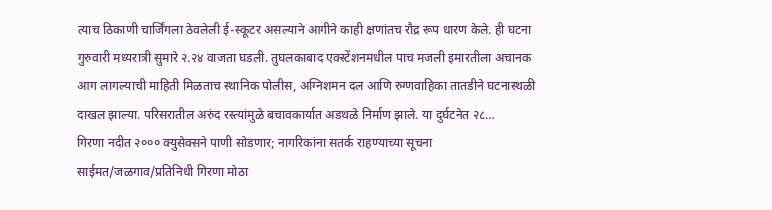त्याच ठिकाणी चार्जिंगला ठेवलेली ई-स्कूटर असल्याने आगीने काही क्षणांतच रौद्र रूप धारण केले. ही घटना गुरुवारी मध्यरात्री सुमारे २.२४ वाजता घडली. तुघलकाबाद एक्स्टेंशनमधील पाच मजली इमारतीला अचानक आग लागल्याची माहिती मिळताच स्थानिक पोलीस, अग्निशमन दल आणि रुग्णवाहिका तातडीने घटनास्थळी दाखल झाल्या. परिसरातील अरुंद रस्त्यांमुळे बचावकार्यात अडथळे निर्माण झाले. या दुर्घटनेत २८…
गिरणा नदीत २००० क्युसेक्सने पाणी सोडणार; नागरिकांना सतर्क राहण्याच्या सूचना साईमत/जळगाव/प्रतिनिधी गिरणा मोठा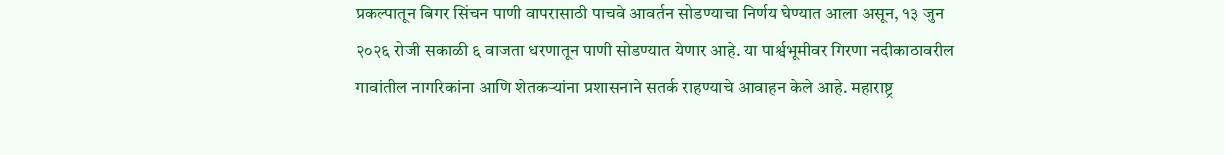प्रकल्पातून बिगर सिंचन पाणी वापरासाठी पाचवे आवर्तन सोडण्याचा निर्णय घेण्यात आला असून, १३ जुन २०२६ रोजी सकाळी ६ वाजता धरणातून पाणी सोडण्यात येणार आहे. या पार्श्वभूमीवर गिरणा नदीकाठावरील गावांतील नागरिकांना आणि शेतकऱ्यांना प्रशासनाने सतर्क राहण्याचे आवाहन केले आहे. महाराष्ट्र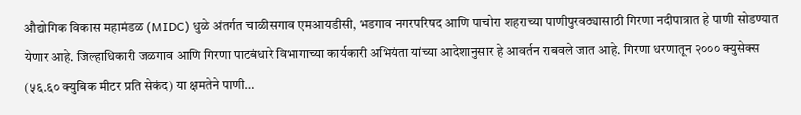औद्योगिक विकास महामंडळ (MIDC) धुळे अंतर्गत चाळीसगाव एमआयडीसी, भडगाव नगरपरिषद आणि पाचोरा शहराच्या पाणीपुरवठ्यासाठी गिरणा नदीपात्रात हे पाणी सोडण्यात येणार आहे. जिल्हाधिकारी जळगाव आणि गिरणा पाटबंधारे विभागाच्या कार्यकारी अभियंता यांच्या आदेशानुसार हे आवर्तन राबवले जात आहे. गिरणा धरणातून २००० क्युसेक्स (५६.६० क्युबिक मीटर प्रति सेकंद) या क्षमतेने पाणी…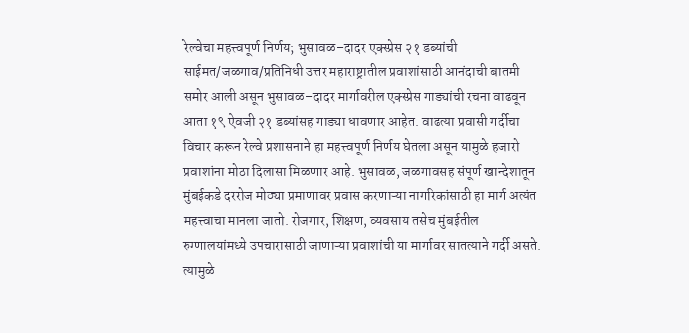रेल्वेचा महत्त्वपूर्ण निर्णय; भुसावळ–दादर एक्स्प्रेस २१ डब्यांची साईमत/जळगाव/प्रतिनिधी उत्तर महाराष्ट्रातील प्रवाशांसाठी आनंदाची बातमी समोर आली असून भुसावळ–दादर मार्गावरील एक्स्प्रेस गाड्यांची रचना वाढवून आता १९ ऐवजी २१ डब्यांसह गाड्या धावणार आहेत. वाढत्या प्रवासी गर्दीचा विचार करून रेल्वे प्रशासनाने हा महत्त्वपूर्ण निर्णय घेतला असून यामुळे हजारो प्रवाशांना मोठा दिलासा मिळणार आहे. भुसावळ, जळगावसह संपूर्ण खान्देशातून मुंबईकडे दररोज मोठ्या प्रमाणावर प्रवास करणाऱ्या नागरिकांसाठी हा मार्ग अत्यंत महत्त्वाचा मानला जातो. रोजगार, शिक्षण, व्यवसाय तसेच मुंबईतील रुग्णालयांमध्ये उपचारासाठी जाणाऱ्या प्रवाशांची या मार्गावर सातत्याने गर्दी असते. त्यामुळे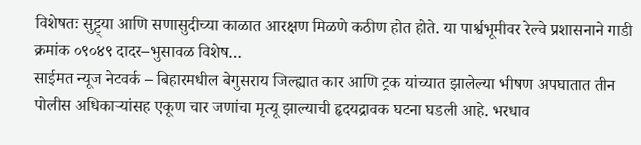विशेषतः सुट्ट्या आणि सणासुदीच्या काळात आरक्षण मिळणे कठीण होत होते. या पार्श्वभूमीवर रेल्वे प्रशासनाने गाडी क्रमांक ०९०४९ दादर–भुसावळ विशेष…
साईमत न्यूज नेटवर्क – बिहारमधील बेगुसराय जिल्ह्यात कार आणि ट्रक यांच्यात झालेल्या भीषण अपघातात तीन पोलीस अधिकाऱ्यांसह एकूण चार जणांचा मृत्यू झाल्याची हृदयद्रावक घटना घडली आहे. भरधाव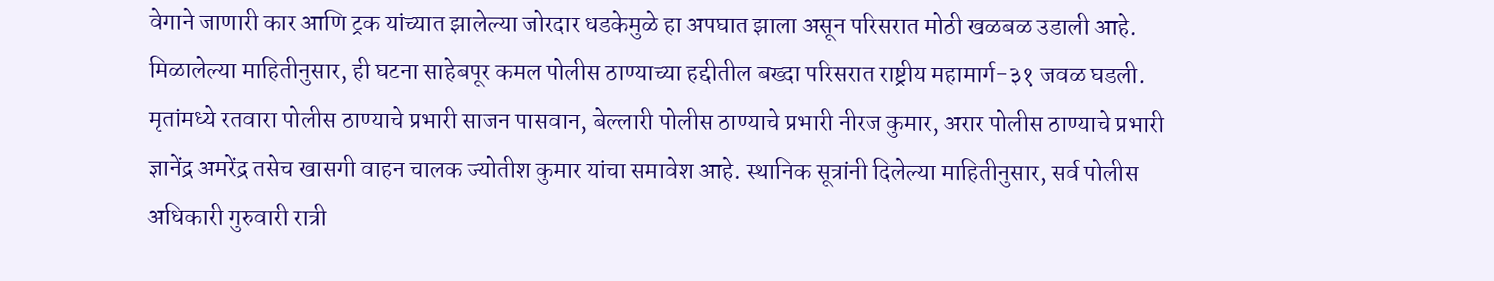वेगाने जाणारी कार आणि ट्रक यांच्यात झालेल्या जोरदार धडकेमुळे हा अपघात झाला असून परिसरात मोठी खळबळ उडाली आहे. मिळालेल्या माहितीनुसार, ही घटना साहेबपूर कमल पोलीस ठाण्याच्या हद्दीतील बख्दा परिसरात राष्ट्रीय महामार्ग-३१ जवळ घडली. मृतांमध्ये रतवारा पोलीस ठाण्याचे प्रभारी साजन पासवान, बेल्लारी पोलीस ठाण्याचे प्रभारी नीरज कुमार, अरार पोलीस ठाण्याचे प्रभारी ज्ञानेंद्र अमरेंद्र तसेच खासगी वाहन चालक ज्योतीश कुमार यांचा समावेश आहे. स्थानिक सूत्रांनी दिलेल्या माहितीनुसार, सर्व पोलीस अधिकारी गुरुवारी रात्री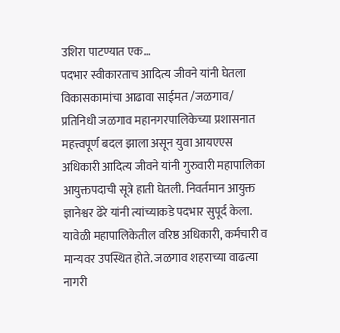उशिरा पाटण्यात एक…
पदभार स्वीकारताच आदित्य जीवने यांनी घेतला विकासकामांचा आढावा साईमत /जळगाव/ प्रतिनिधी जळगाव महानगरपालिकेच्या प्रशासनात महत्त्वपूर्ण बदल झाला असून युवा आयएएस अधिकारी आदित्य जीवने यांनी गुरुवारी महापालिका आयुक्तपदाची सूत्रे हाती घेतली. निवर्तमान आयुक्त ज्ञानेश्वर ढेरे यांनी त्यांच्याकडे पदभार सुपूर्द केला. यावेळी महापालिकेतील वरिष्ठ अधिकारी, कर्मचारी व मान्यवर उपस्थित होते. जळगाव शहराच्या वाढत्या नागरी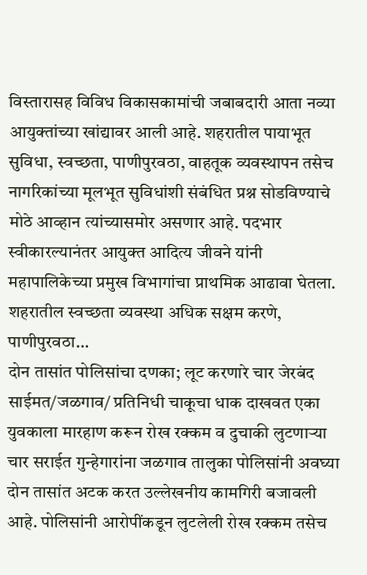विस्तारासह विविध विकासकामांची जबाबदारी आता नव्या आयुक्तांच्या खांद्यावर आली आहे. शहरातील पायाभूत सुविधा, स्वच्छता, पाणीपुरवठा, वाहतूक व्यवस्थापन तसेच नागरिकांच्या मूलभूत सुविधांशी संबंधित प्रश्न सोडविण्याचे मोठे आव्हान त्यांच्यासमोर असणार आहे. पदभार स्वीकारल्यानंतर आयुक्त आदित्य जीवने यांनी महापालिकेच्या प्रमुख विभागांचा प्राथमिक आढावा घेतला. शहरातील स्वच्छता व्यवस्था अधिक सक्षम करणे, पाणीपुरवठा…
दोन तासांत पोलिसांचा दणका; लूट करणारे चार जेरबंद साईमत/जळगाव/ प्रतिनिधी चाकूचा धाक दाखवत एका युवकाला मारहाण करून रोख रक्कम व दुचाकी लुटणाऱ्या चार सराईत गुन्हेगारांना जळगाव तालुका पोलिसांनी अवघ्या दोन तासांत अटक करत उल्लेखनीय कामगिरी बजावली आहे. पोलिसांनी आरोपींकडून लुटलेली रोख रक्कम तसेच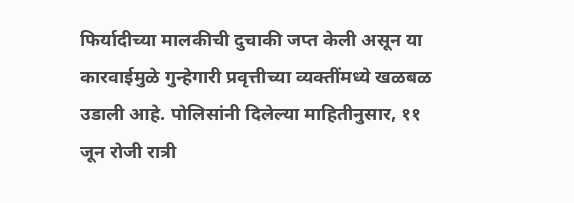फिर्यादीच्या मालकीची दुचाकी जप्त केली असून या कारवाईमुळे गुन्हेगारी प्रवृत्तीच्या व्यक्तींमध्ये खळबळ उडाली आहे. पोलिसांनी दिलेल्या माहितीनुसार, ११ जून रोजी रात्री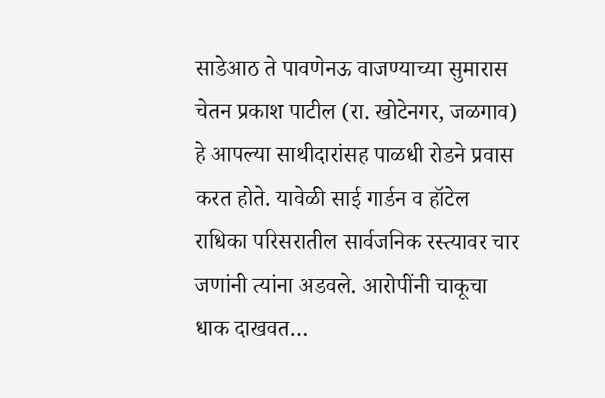साडेआठ ते पावणेनऊ वाजण्याच्या सुमारास चेतन प्रकाश पाटील (रा. खोटेनगर, जळगाव) हे आपल्या साथीदारांसह पाळधी रोडने प्रवास करत होते. यावेळी साई गार्डन व हॉटेल राधिका परिसरातील सार्वजनिक रस्त्यावर चार जणांनी त्यांना अडवले. आरोपींनी चाकूचा धाक दाखवत…